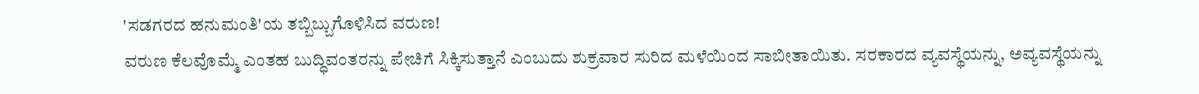'ಸಡಗರದ ಹನುಮಂತಿ'ಯ ತಬ್ಬಿಬ್ಬುಗೊಳಿಸಿದ ವರುಣ!
ವರುಣ ಕೆಲವೊಮ್ಮೆ ಎಂತಹ ಬುದ್ಧಿವಂತರನ್ನು ಪೇಚಿಗೆ ಸಿಕ್ಕಿಸುತ್ತಾನೆ ಎಂಬುದು ಶುಕ್ರವಾರ ಸುರಿದ ಮಳೆಯಿಂದ ಸಾಬೀತಾಯಿತು. ಸರಕಾರದ ವ್ಯವಸ್ಥೆಯನ್ನು, ಅವ್ಯವಸ್ಥೆಯನ್ನು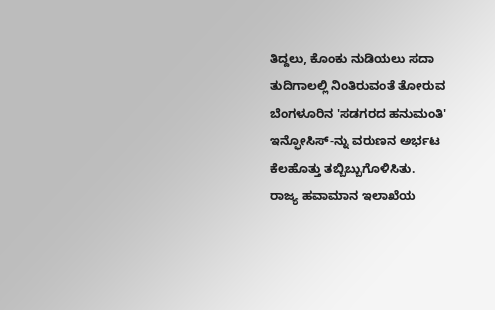ತಿದ್ದಲು, ಕೊಂಕು ನುಡಿಯಲು ಸದಾ ತುದಿಗಾಲಲ್ಲಿ ನಿಂತಿರುವಂತೆ ತೋರುವ ಬೆಂಗಳೂರಿನ 'ಸಡಗರದ ಹನುಮಂತಿ' ಇನ್ಫೋಸಿಸ್-ನ್ನು ವರುಣನ ಅರ್ಭಟ ಕೆಲಹೊತ್ತು ತಬ್ಬಿಬ್ಬುಗೊಳಿಸಿತು.
ರಾಜ್ಯ ಹವಾಮಾನ ಇಲಾಖೆಯ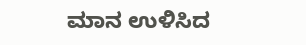ಮಾನ ಉಳಿಸಿದ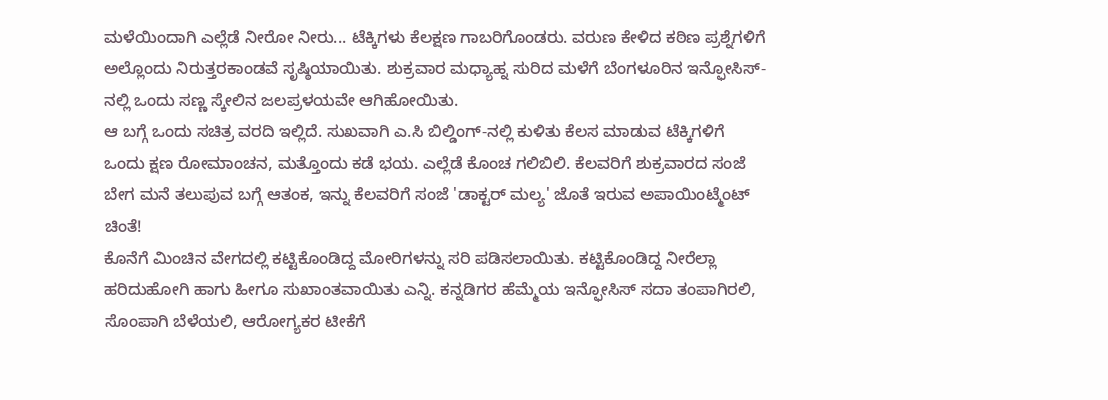ಮಳೆಯಿಂದಾಗಿ ಎಲ್ಲೆಡೆ ನೀರೋ ನೀರು... ಟೆಕ್ಕಿಗಳು ಕೆಲಕ್ಷಣ ಗಾಬರಿಗೊಂಡರು. ವರುಣ ಕೇಳಿದ ಕಠಿಣ ಪ್ರಶ್ನೆಗಳಿಗೆ ಅಲ್ಲೊಂದು ನಿರುತ್ತರಕಾಂಡವೆ ಸೃಷ್ಠಿಯಾಯಿತು. ಶುಕ್ರವಾರ ಮಧ್ಯಾಹ್ನ ಸುರಿದ ಮಳೆಗೆ ಬೆಂಗಳೂರಿನ ಇನ್ಫೋಸಿಸ್-ನಲ್ಲಿ ಒಂದು ಸಣ್ಣ ಸ್ಕೇಲಿನ ಜಲಪ್ರಳಯವೇ ಆಗಿಹೋಯಿತು.
ಆ ಬಗ್ಗೆ ಒಂದು ಸಚಿತ್ರ ವರದಿ ಇಲ್ಲಿದೆ. ಸುಖವಾಗಿ ಎ.ಸಿ ಬಿಲ್ಡಿಂಗ್-ನಲ್ಲಿ ಕುಳಿತು ಕೆಲಸ ಮಾಡುವ ಟೆಕ್ಕಿಗಳಿಗೆ ಒಂದು ಕ್ಷಣ ರೋಮಾಂಚನ, ಮತ್ತೊಂದು ಕಡೆ ಭಯ. ಎಲ್ಲೆಡೆ ಕೊಂಚ ಗಲಿಬಿಲಿ. ಕೆಲವರಿಗೆ ಶುಕ್ರವಾರದ ಸಂಜೆ ಬೇಗ ಮನೆ ತಲುಪುವ ಬಗ್ಗೆ ಆತಂಕ, ಇನ್ನು ಕೆಲವರಿಗೆ ಸಂಜೆ 'ಡಾಕ್ಟರ್ ಮಲ್ಯ' ಜೊತೆ ಇರುವ ಅಪಾಯಿಂಟ್ಮೆಂಟ್ ಚಿಂತೆ!
ಕೊನೆಗೆ ಮಿಂಚಿನ ವೇಗದಲ್ಲಿ ಕಟ್ಟಿಕೊಂಡಿದ್ದ ಮೋರಿಗಳನ್ನು ಸರಿ ಪಡಿಸಲಾಯಿತು. ಕಟ್ಟಿಕೊಂಡಿದ್ದ ನೀರೆಲ್ಲಾ ಹರಿದುಹೋಗಿ ಹಾಗು ಹೀಗೂ ಸುಖಾಂತವಾಯಿತು ಎನ್ನಿ. ಕನ್ನಡಿಗರ ಹೆಮ್ಮೆಯ ಇನ್ಫೋಸಿಸ್ ಸದಾ ತಂಪಾಗಿರಲಿ, ಸೊಂಪಾಗಿ ಬೆಳೆಯಲಿ, ಆರೋಗ್ಯಕರ ಟೀಕೆಗೆ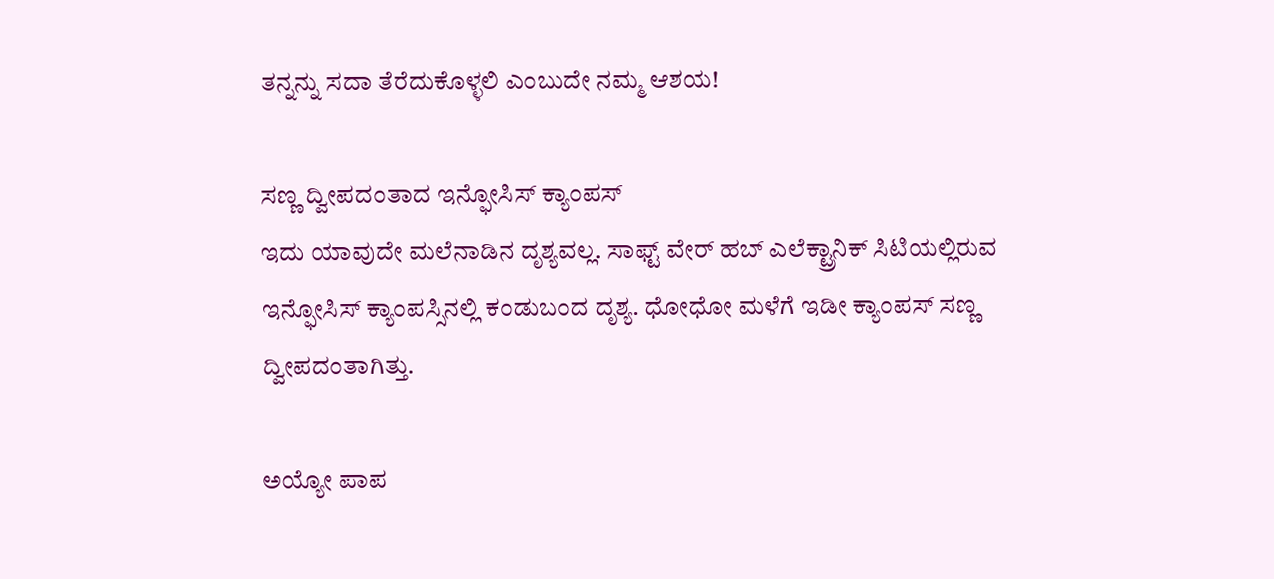ತನ್ನನ್ನು ಸದಾ ತೆರೆದುಕೊಳ್ಳಲಿ ಎಂಬುದೇ ನಮ್ಮ ಆಶಯ!

ಸಣ್ಣ ದ್ವೀಪದಂತಾದ ಇನ್ಫೋಸಿಸ್ ಕ್ಯಾಂಪಸ್
ಇದು ಯಾವುದೇ ಮಲೆನಾಡಿನ ದೃಶ್ಯವಲ್ಲ. ಸಾಫ್ಟ್ ವೇರ್ ಹಬ್ ಎಲೆಕ್ಟ್ರಾನಿಕ್ ಸಿಟಿಯಲ್ಲಿರುವ ಇನ್ಫೋಸಿಸ್ ಕ್ಯಾಂಪಸ್ಸಿನಲ್ಲಿ ಕಂಡುಬಂದ ದೃಶ್ಯ. ಧೋಧೋ ಮಳೆಗೆ ಇಡೀ ಕ್ಯಾಂಪಸ್ ಸಣ್ಣ ದ್ವೀಪದಂತಾಗಿತ್ತು.

ಅಯ್ಯೋ ಪಾಪ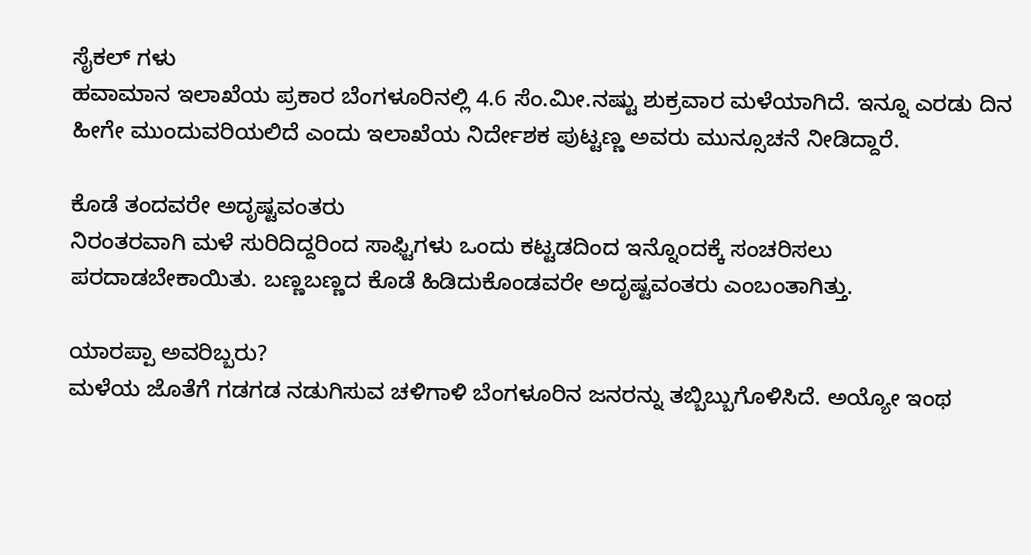ಸೈಕಲ್ ಗಳು
ಹವಾಮಾನ ಇಲಾಖೆಯ ಪ್ರಕಾರ ಬೆಂಗಳೂರಿನಲ್ಲಿ 4.6 ಸೆಂ.ಮೀ.ನಷ್ಟು ಶುಕ್ರವಾರ ಮಳೆಯಾಗಿದೆ. ಇನ್ನೂ ಎರಡು ದಿನ ಹೀಗೇ ಮುಂದುವರಿಯಲಿದೆ ಎಂದು ಇಲಾಖೆಯ ನಿರ್ದೇಶಕ ಪುಟ್ಟಣ್ಣ ಅವರು ಮುನ್ಸೂಚನೆ ನೀಡಿದ್ದಾರೆ.

ಕೊಡೆ ತಂದವರೇ ಅದೃಷ್ಟವಂತರು
ನಿರಂತರವಾಗಿ ಮಳೆ ಸುರಿದಿದ್ದರಿಂದ ಸಾಫ್ಟಿಗಳು ಒಂದು ಕಟ್ಟಡದಿಂದ ಇನ್ನೊಂದಕ್ಕೆ ಸಂಚರಿಸಲು ಪರದಾಡಬೇಕಾಯಿತು. ಬಣ್ಣಬಣ್ಣದ ಕೊಡೆ ಹಿಡಿದುಕೊಂಡವರೇ ಅದೃಷ್ಟವಂತರು ಎಂಬಂತಾಗಿತ್ತು.

ಯಾರಪ್ಪಾ ಅವರಿಬ್ಬರು?
ಮಳೆಯ ಜೊತೆಗೆ ಗಡಗಡ ನಡುಗಿಸುವ ಚಳಿಗಾಳಿ ಬೆಂಗಳೂರಿನ ಜನರನ್ನು ತಬ್ಬಿಬ್ಬುಗೊಳಿಸಿದೆ. ಅಯ್ಯೋ ಇಂಥ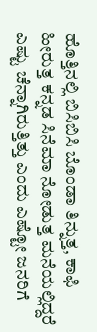ಹೊತ್ತಿನಲ್ಲಿ ಬಿಸಿಬಿಸಿ ಬೊಂಡಾ ತಿನ್ನುತ್ತ, ಕಾಫಿ ಹೀರುತ್ತ ಕನ್ನಡ ಸಿನೆಮಾ ನೋಡುತ್ತ ಮನೆಯಲ್ಲಿದ್ದರೆ ಎಷ್ಟು ಚೆನ್ನಾಗಿರುತ್ತಿತ್ತು ಎಂದು ಎಷ್ಟೋ ಜನರಿಗೆ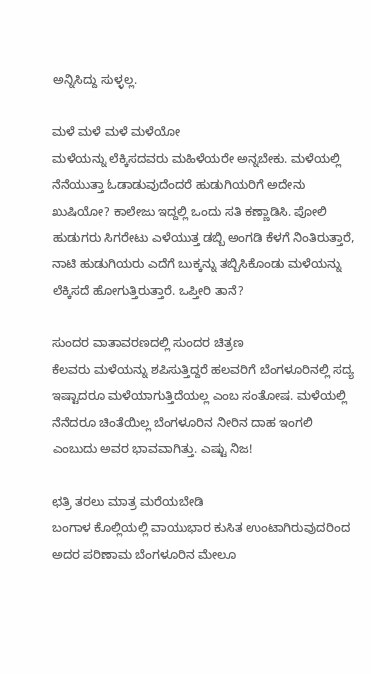ಅನ್ನಿಸಿದ್ದು ಸುಳ್ಳಲ್ಲ.

ಮಳೆ ಮಳೆ ಮಳೆ ಮಳೆಯೋ
ಮಳೆಯನ್ನು ಲೆಕ್ಕಿಸದವರು ಮಹಿಳೆಯರೇ ಅನ್ನಬೇಕು. ಮಳೆಯಲ್ಲಿ ನೆನೆಯುತ್ತಾ ಓಡಾಡುವುದೆಂದರೆ ಹುಡುಗಿಯರಿಗೆ ಅದೇನು ಖುಷಿಯೋ? ಕಾಲೇಜು ಇದ್ದಲ್ಲಿ ಒಂದು ಸತಿ ಕಣ್ಣಾಡಿಸಿ. ಪೋಲಿ ಹುಡುಗರು ಸಿಗರೇಟು ಎಳೆಯುತ್ತ ಡಬ್ಬಿ ಅಂಗಡಿ ಕೆಳಗೆ ನಿಂತಿರುತ್ತಾರೆ, ನಾಟಿ ಹುಡುಗಿಯರು ಎದೆಗೆ ಬುಕ್ಕನ್ನು ತಬ್ಬಿಸಿಕೊಂಡು ಮಳೆಯನ್ನು ಲೆಕ್ಕಿಸದೆ ಹೋಗುತ್ತಿರುತ್ತಾರೆ. ಒಪ್ತೀರಿ ತಾನೆ?

ಸುಂದರ ವಾತಾವರಣದಲ್ಲಿ ಸುಂದರ ಚಿತ್ರಣ
ಕೆಲವರು ಮಳೆಯನ್ನು ಶಪಿಸುತ್ತಿದ್ದರೆ ಹಲವರಿಗೆ ಬೆಂಗಳೂರಿನಲ್ಲಿ ಸದ್ಯ ಇಷ್ಟಾದರೂ ಮಳೆಯಾಗುತ್ತಿದೆಯಲ್ಲ ಎಂಬ ಸಂತೋಷ. ಮಳೆಯಲ್ಲಿ ನೆನೆದರೂ ಚಿಂತೆಯಿಲ್ಲ ಬೆಂಗಳೂರಿನ ನೀರಿನ ದಾಹ ಇಂಗಲಿ ಎಂಬುದು ಅವರ ಭಾವವಾಗಿತ್ತು. ಎಷ್ಟು ನಿಜ!

ಛತ್ರಿ ತರಲು ಮಾತ್ರ ಮರೆಯಬೇಡಿ
ಬಂಗಾಳ ಕೊಲ್ಲಿಯಲ್ಲಿ ವಾಯುಭಾರ ಕುಸಿತ ಉಂಟಾಗಿರುವುದರಿಂದ ಅದರ ಪರಿಣಾಮ ಬೆಂಗಳೂರಿನ ಮೇಲೂ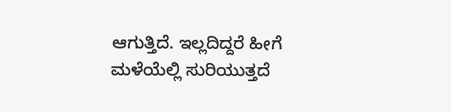ಆಗುತ್ತಿದೆ. ಇಲ್ಲದಿದ್ದರೆ ಹೀಗೆ ಮಳೆಯೆಲ್ಲಿ ಸುರಿಯುತ್ತದೆ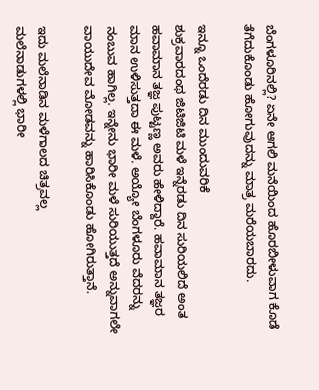ಬೆಂಗಳೂರಿನಲ್ಲಿ? ಏನೇ ಆಗಲಿ ಮನೆಯಿಂದ ಹೊರಬೀಳುವಾಗ ಕೊಡೆ ತೆಗೆದುಕೊಂಡು ಹೋಗುವುದನ್ನು ಮಾತ್ರ ಮರೆಯಬಾರದು.

ಇನ್ನೂ ಒಂದೆರಡು ದಿನ ಮುಂದುವರಿಕೆ
ಶುಕ್ರವಾರದಂಥ ಜಿಟಿಜಿಟಿ ಮಳೆ ಇನ್ನೆರಡು ದಿನ ಸುರಿಯಲಿದೆ ಅಂತ ಹವಾಮಾನ ತಜ್ಞ ಪುಟ್ಟಣ್ಣ ಅವರು ಹೇಳಿದ್ದಾರೆ. ಹವಾಮಾನ ತಜ್ಞರ ಮಾನ ಉಳಿಸುತ್ತದಾ ಈ ಮಳೆ. ಅಯ್ಯೋ ಬೆಂಗಳೂರು ವೆದರನ್ನು ನಂಬುವ ಹಾಗಿಲ್ಲ. ಇನ್ನೇನು ಭಾರೀ ಮಳೆ ಸುರಿಯುತ್ತದೆ ಅನ್ನುವಾಗಲೇ ವಾಯುದೇವ ಮೋಡವನ್ನು ಹಾರಿಸಿಕೊಂಡು ಹೋಗಿರುತ್ತಾನೆ.

ಇದು ಮಲೆನಾಡಿನ ಮಳೆಗಾಲದ ಚಿತ್ರವಲ್ಲ
ಮಲೆನಾಡುಗಳಲ್ಲಿ ಭಾರೀ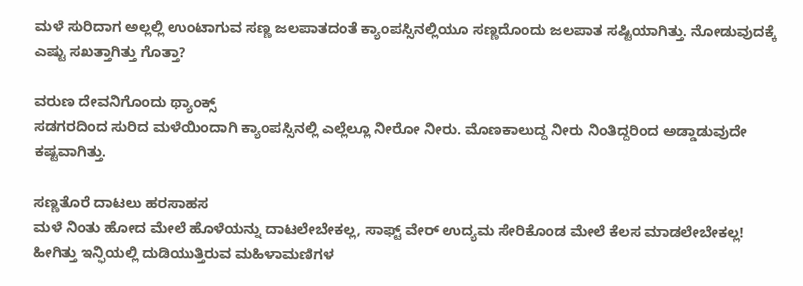ಮಳೆ ಸುರಿದಾಗ ಅಲ್ಲಲ್ಲಿ ಉಂಟಾಗುವ ಸಣ್ಣ ಜಲಪಾತದಂತೆ ಕ್ಯಾಂಪಸ್ಸಿನಲ್ಲಿಯೂ ಸಣ್ಣದೊಂದು ಜಲಪಾತ ಸಷ್ಟಿಯಾಗಿತ್ತು. ನೋಡುವುದಕ್ಕೆ ಎಷ್ಟು ಸಖತ್ತಾಗಿತ್ತು ಗೊತ್ತಾ?

ವರುಣ ದೇವನಿಗೊಂದು ಥ್ಯಾಂಕ್ಸ್
ಸಡಗರದಿಂದ ಸುರಿದ ಮಳೆಯಿಂದಾಗಿ ಕ್ಯಾಂಪಸ್ಸಿನಲ್ಲಿ ಎಲ್ಲೆಲ್ಲೂ ನೀರೋ ನೀರು. ಮೊಣಕಾಲುದ್ದ ನೀರು ನಿಂತಿದ್ದರಿಂದ ಅಡ್ಡಾಡುವುದೇ ಕಷ್ಟವಾಗಿತ್ತು.

ಸಣ್ಣತೊರೆ ದಾಟಲು ಹರಸಾಹಸ
ಮಳೆ ನಿಂತು ಹೋದ ಮೇಲೆ ಹೊಳೆಯನ್ನು ದಾಟಲೇಬೇಕಲ್ಲ, ಸಾಫ್ಟ್ ವೇರ್ ಉದ್ಯಮ ಸೇರಿಕೊಂಡ ಮೇಲೆ ಕೆಲಸ ಮಾಡಲೇಬೇಕಲ್ಲ! ಹೀಗಿತ್ತು ಇನ್ಫಿಯಲ್ಲಿ ದುಡಿಯುತ್ತಿರುವ ಮಹಿಳಾಮಣಿಗಳ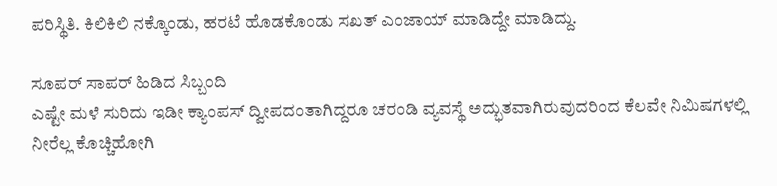ಪರಿಸ್ಥಿತಿ. ಕಿಲಿಕಿಲಿ ನಕ್ಕೊಂಡು, ಹರಟೆ ಹೊಡಕೊಂಡು ಸಖತ್ ಎಂಜಾಯ್ ಮಾಡಿದ್ದೇ ಮಾಡಿದ್ದು.

ಸೂಪರ್ ಸಾಪರ್ ಹಿಡಿದ ಸಿಬ್ಬಂದಿ
ಎಷ್ಟೇ ಮಳೆ ಸುರಿದು ಇಡೀ ಕ್ಯಾಂಪಸ್ ದ್ವೀಪದಂತಾಗಿದ್ದರೂ ಚರಂಡಿ ವ್ಯವಸ್ಥೆ ಅದ್ಭುತವಾಗಿರುವುದರಿಂದ ಕೆಲವೇ ನಿಮಿಷಗಳಲ್ಲಿ ನೀರೆಲ್ಲ ಕೊಚ್ಚಿಹೋಗಿ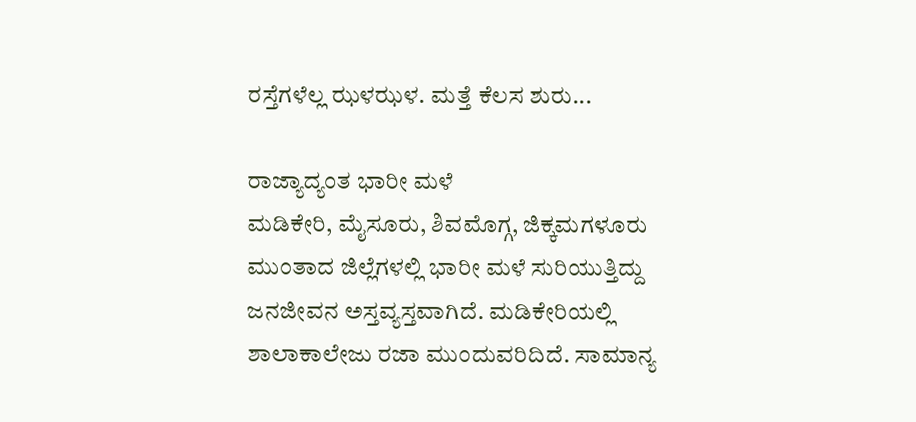ರಸ್ತೆಗಳೆಲ್ಲ ಝಳಝಳ. ಮತ್ತೆ ಕೆಲಸ ಶುರು...

ರಾಜ್ಯಾದ್ಯಂತ ಭಾರೀ ಮಳೆ
ಮಡಿಕೇರಿ, ಮೈಸೂರು, ಶಿವಮೊಗ್ಗ, ಜಿಕ್ಕಮಗಳೂರು ಮುಂತಾದ ಜಿಲ್ಲೆಗಳಲ್ಲಿ ಭಾರೀ ಮಳೆ ಸುರಿಯುತ್ತಿದ್ದು ಜನಜೀವನ ಅಸ್ತವ್ಯಸ್ತವಾಗಿದೆ. ಮಡಿಕೇರಿಯಲ್ಲಿ ಶಾಲಾಕಾಲೇಜು ರಜಾ ಮುಂದುವರಿದಿದೆ. ಸಾಮಾನ್ಯ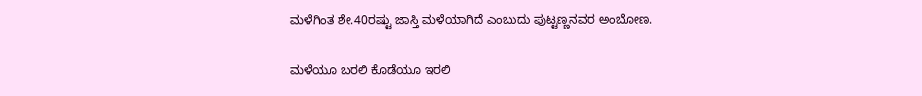ಮಳೆಗಿಂತ ಶೇ.40ರಷ್ಟು ಜಾಸ್ತಿ ಮಳೆಯಾಗಿದೆ ಎಂಬುದು ಪುಟ್ಟಣ್ಣನವರ ಅಂಬೋಣ.

ಮಳೆಯೂ ಬರಲಿ ಕೊಡೆಯೂ ಇರಲಿ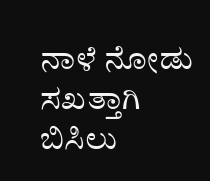ನಾಳೆ ನೋಡು ಸಖತ್ತಾಗಿ ಬಿಸಿಲು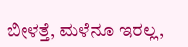ಬೀಳತ್ತೆ, ಮಳೆನೂ ಇರಲ್ಲ,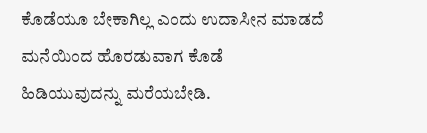ಕೊಡೆಯೂ ಬೇಕಾಗಿಲ್ಲ ಎಂದು ಉದಾಸೀನ ಮಾಡದೆ ಮನೆಯಿಂದ ಹೊರಡುವಾಗ ಕೊಡೆ ಹಿಡಿಯುವುದನ್ನು ಮರೆಯಬೇಡಿ.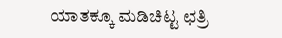ಯಾತಕ್ಕೂ ಮಡಿಚಿಟ್ಟ ಛತ್ರಿ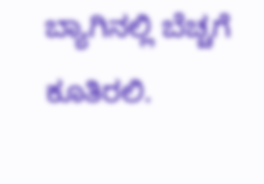ಬ್ಯಾಗಿನಲ್ಲಿ ಬೆಚ್ಚಗೆ ಕೂತಿರಲಿ.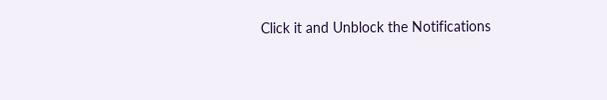Click it and Unblock the Notifications